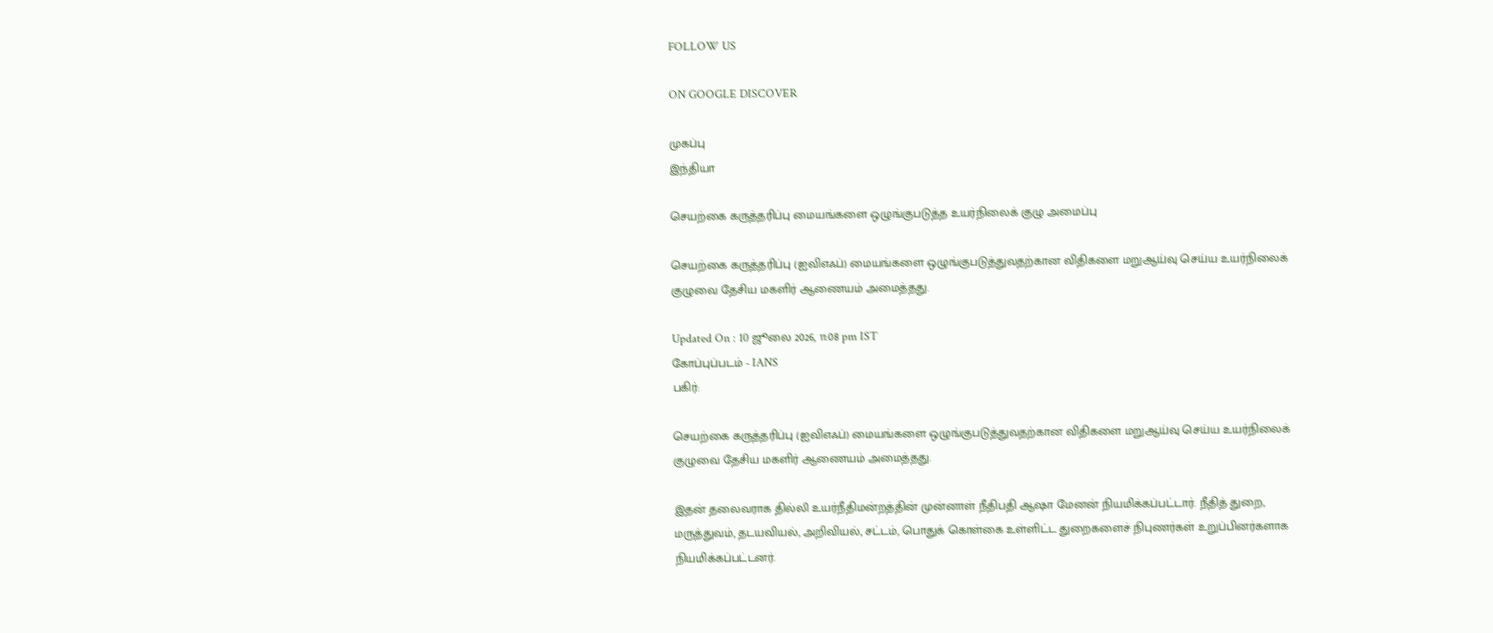FOLLOW US

ON GOOGLE DISCOVER

முகப்பு
இந்தியா

செயற்கை கருத்தரிப்பு மையங்களை ஒழுங்குபடுத்த உயர்நிலைக் குழு அமைப்பு

செயற்கை கருத்தரிப்பு (ஐவிஎஃப்) மையங்களை ஒழுங்குபடுத்துவதற்கான விதிகளை மறுஆய்வு செய்ய உயர்நிலைக் குழுவை தேசிய மகளிர் ஆணையம் அமைத்தது.

Updated On : 10 ஜூலை 2026, 11:08 pm IST
கோப்புப்படம் - IANS
பகிர்:

செயற்கை கருத்தரிப்பு (ஐவிஎஃப்) மையங்களை ஒழுங்குபடுத்துவதற்கான விதிகளை மறுஆய்வு செய்ய உயர்நிலைக் குழுவை தேசிய மகளிர் ஆணையம் அமைத்தது.

இதன் தலைவராக தில்லி உயர்நீதிமன்றத்தின் முன்னாள் நீதிபதி ஆஷா மேனன் நியமிக்கப்பட்டார். நீதித் துறை, மருத்துவம், தடயவியல், அறிவியல், சட்டம், பொதுக் கொள்கை உள்ளிட்ட துறைகளைச் நிபுணர்கள் உறுப்பினர்களாக நியமிக்கப்பட்டனர்.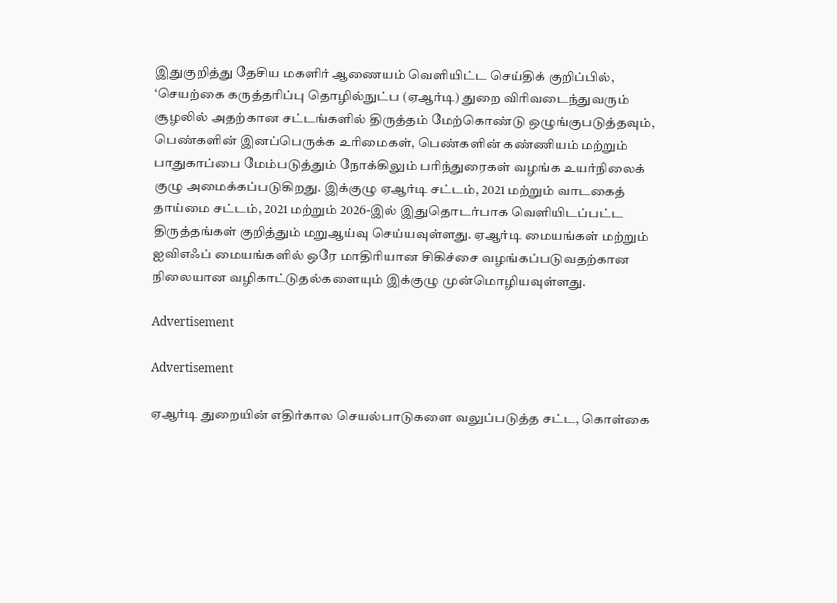இதுகுறித்து தேசிய மகளிர் ஆணையம் வெளியிட்ட செய்திக் குறிப்பில், ‘செயற்கை கருத்தரிப்பு தொழில்நுட்ப (ஏஆர்டி) துறை விரிவடைந்துவரும் சூழலில் அதற்கான சட்டங்களில் திருத்தம் மேற்கொண்டு ஒழுங்குபடுத்தவும், பெண்களின் இனப்பெருக்க உரிமைகள், பெண்களின் கண்ணியம் மற்றும் பாதுகாப்பை மேம்படுத்தும் நோக்கிலும் பரிந்துரைகள் வழங்க உயர்நிலைக் குழு அமைக்கப்படுகிறது. இக்குழு ஏஆர்டி சட்டம், 2021 மற்றும் வாடகைத் தாய்மை சட்டம், 2021 மற்றும் 2026-இல் இதுதொடர்பாக வெளியிடப்பட்ட திருத்தங்கள் குறித்தும் மறுஆய்வு செய்யவுள்ளது. ஏஆர்டி மையங்கள் மற்றும் ஐவிஎஃப் மையங்களில் ஒரே மாதிரியான சிகிச்சை வழங்கப்படுவதற்கான நிலையான வழிகாட்டுதல்களையும் இக்குழு முன்மொழியவுள்ளது.

Advertisement

Advertisement

ஏஆர்டி துறையின் எதிர்கால செயல்பாடுகளை வலுப்படுத்த சட்ட, கொள்கை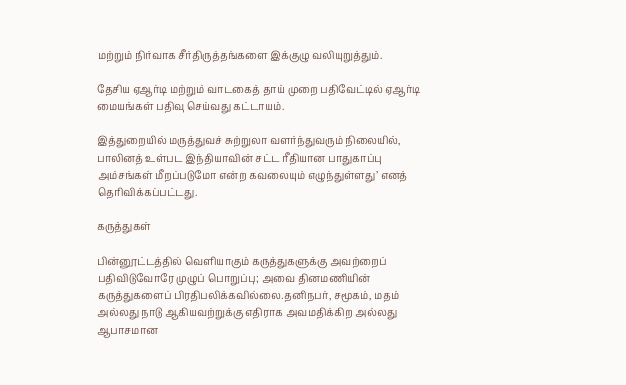மற்றும் நிர்வாக சீர்திருத்தங்களை இக்குழு வலியுறுத்தும்.

தேசிய ஏஆர்டி மற்றும் வாடகைத் தாய் முறை பதிவேட்டில் ஏஆர்டி மையங்கள் பதிவு செய்வது கட்டாயம்.

இத்துறையில் மருத்துவச் சுற்றுலா வளர்ந்துவரும் நிலையில், பாலினத் உள்பட இந்தியாவின் சட்ட ரீதியான பாதுகாப்பு அம்சங்கள் மீறப்படுமோ என்ற கவலையும் எழுந்துள்ளது’ எனத் தெரிவிக்கப்பட்டது.

கருத்துகள்

பின்னூட்டத்தில் வெளியாகும் கருத்துகளுக்கு அவற்றைப் பதிவிடுவோரே முழுப் பொறுப்பு; அவை தினமணியின் கருத்துகளைப் பிரதிபலிக்கவில்லை.தனிநபர், சமூகம், மதம் அல்லது நாடு ஆகியவற்றுக்கு எதிராக அவமதிக்கிற அல்லது ஆபாசமான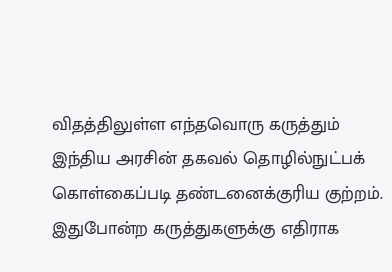விதத்திலுள்ள எந்தவொரு கருத்தும் இந்திய அரசின் தகவல் தொழில்நுட்பக் கொள்கைப்படி தண்டனைக்குரிய குற்றம். இதுபோன்ற கருத்துகளுக்கு எதிராக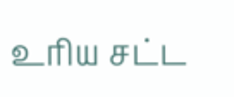உரிய சட்ட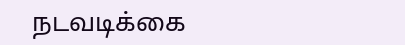நடவடிக்கை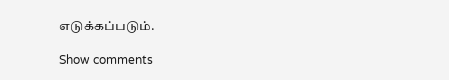எடுக்கப்படும்.

Show comments